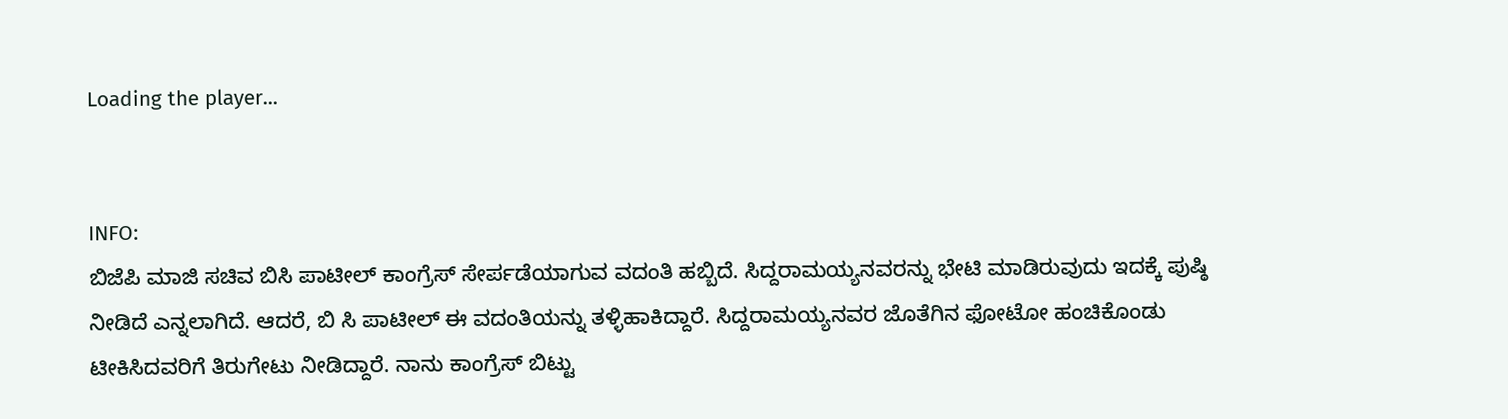Loading the player...


INFO:
ಬಿಜೆಪಿ ಮಾಜಿ ಸಚಿವ ಬಿಸಿ ಪಾಟೀಲ್ ಕಾಂಗ್ರೆಸ್ ಸೇರ್ಪಡೆಯಾಗುವ ವದಂತಿ ಹಬ್ಬಿದೆ. ಸಿದ್ದರಾಮಯ್ಯನವರನ್ನು ಭೇಟಿ ಮಾಡಿರುವುದು ಇದಕ್ಕೆ ಪುಷ್ಠಿ ನೀಡಿದೆ ಎನ್ನಲಾಗಿದೆ. ಆದರೆ, ಬಿ ಸಿ ಪಾಟೀಲ್ ಈ ವದಂತಿಯನ್ನು ತಳ್ಳಿಹಾಕಿದ್ದಾರೆ. ಸಿದ್ದರಾಮಯ್ಯನವರ ಜೊತೆಗಿನ ಫೋಟೋ ಹಂಚಿಕೊಂಡು ಟೀಕಿಸಿದವರಿಗೆ ತಿರುಗೇಟು ನೀಡಿದ್ದಾರೆ. ನಾನು ಕಾಂಗ್ರೆಸ್ ಬಿಟ್ಟು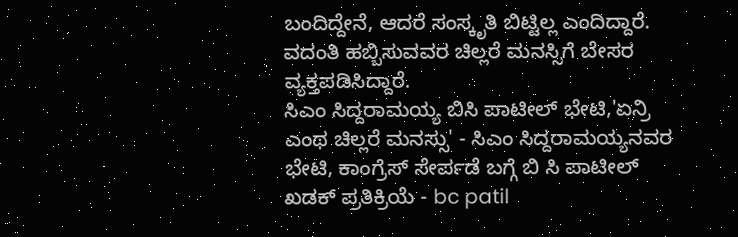ಬಂದಿದ್ದೇನೆ, ಆದರೆ ಸಂಸ್ಕೃತಿ ಬಿಟ್ಟಿಲ್ಲ ಎಂದಿದ್ದಾರೆ. ವದಂತಿ ಹಬ್ಬಿಸುವವರ ಚಿಲ್ಲರೆ ಮನಸ್ಸಿಗೆ ಬೇಸರ ವ್ಯಕ್ತಪಡಿಸಿದ್ದಾರೆ.
ಸಿಎಂ ಸಿದ್ದರಾಮಯ್ಯ ಬಿಸಿ ಪಾಟೀಲ್ ಭೇಟಿ,'ಏನ್ರಿ  ಎಂಥ ಚಿಲ್ಲರೆ ಮನಸ್ಸು' - ಸಿಎಂ ಸಿದ್ದರಾಮಯ್ಯನವರ ಭೇಟಿ, ಕಾಂಗ್ರೆಸ್‌ ಸೇರ್ಪಡೆ ಬಗ್ಗೆ ಬಿ ಸಿ ಪಾಟೀಲ್ ಖಡಕ್‌ ಪ್ರತಿಕ್ರಿಯೆ - bc patil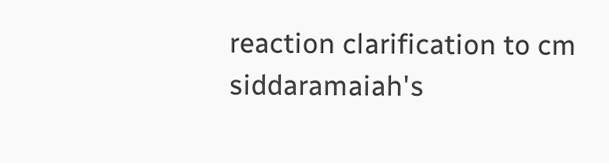reaction clarification to cm siddaramaiah's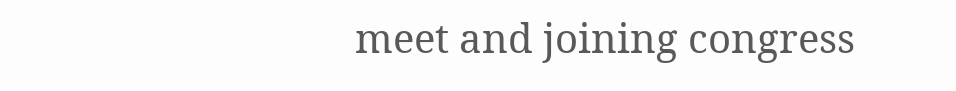meet and joining congress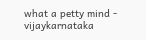what a petty mind - vijaykarnataka